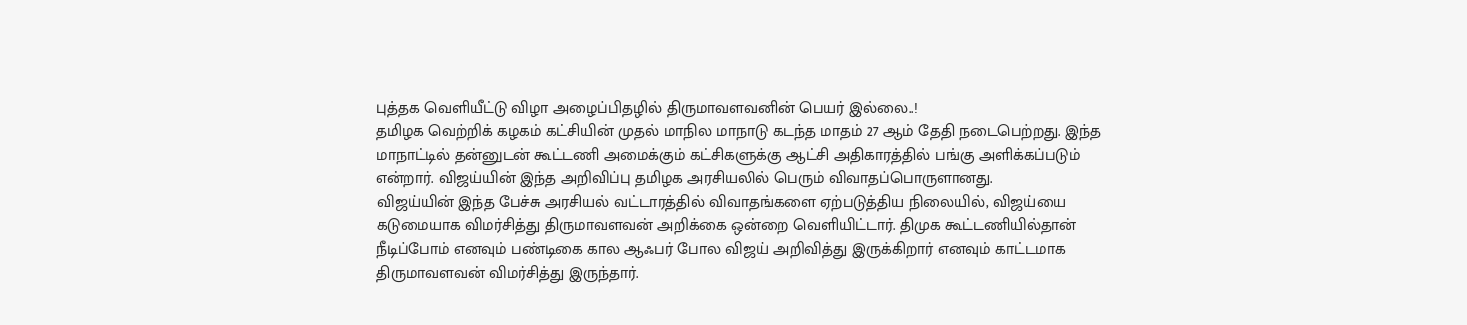புத்தக வெளியீட்டு விழா அழைப்பிதழில் திருமாவளவனின் பெயர் இல்லை..!
தமிழக வெற்றிக் கழகம் கட்சியின் முதல் மாநில மாநாடு கடந்த மாதம் 27 ஆம் தேதி நடைபெற்றது. இந்த மாநாட்டில் தன்னுடன் கூட்டணி அமைக்கும் கட்சிகளுக்கு ஆட்சி அதிகாரத்தில் பங்கு அளிக்கப்படும் என்றார். விஜய்யின் இந்த அறிவிப்பு தமிழக அரசியலில் பெரும் விவாதப்பொருளானது.
விஜய்யின் இந்த பேச்சு அரசியல் வட்டாரத்தில் விவாதங்களை ஏற்படுத்திய நிலையில், விஜய்யை கடுமையாக விமர்சித்து திருமாவளவன் அறிக்கை ஒன்றை வெளியிட்டார். திமுக கூட்டணியில்தான் நீடிப்போம் எனவும் பண்டிகை கால ஆஃபர் போல விஜய் அறிவித்து இருக்கிறார் எனவும் காட்டமாக திருமாவளவன் விமர்சித்து இருந்தார்.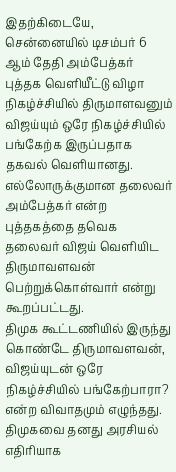இதற்கிடையே, சென்னையில் டிசம்பர் 6 ஆம் தேதி அம்பேத்கர் புத்தக வெளியீட்டு விழா நிகழ்ச்சியில் திருமாளவனும் விஜய்யும் ஒரே நிகழ்ச்சியில் பங்கேற்க இருப்பதாக தகவல் வெளியானது. எல்லோருக்குமான தலைவர் அம்பேத்கர் என்ற புத்தகத்தை தவெக தலைவர் விஜய் வெளியிட திருமாவளவன் பெற்றுக்கொள்வார் என்று கூறப்பட்டது.
திமுக கூட்டணியில் இருந்து கொண்டே திருமாவளவன், விஜய்யுடன் ஒரே நிகழ்ச்சியில் பங்கேற்பாரா? என்ற விவாதமும் எழுந்தது. திமுகவை தனது அரசியல் எதிரியாக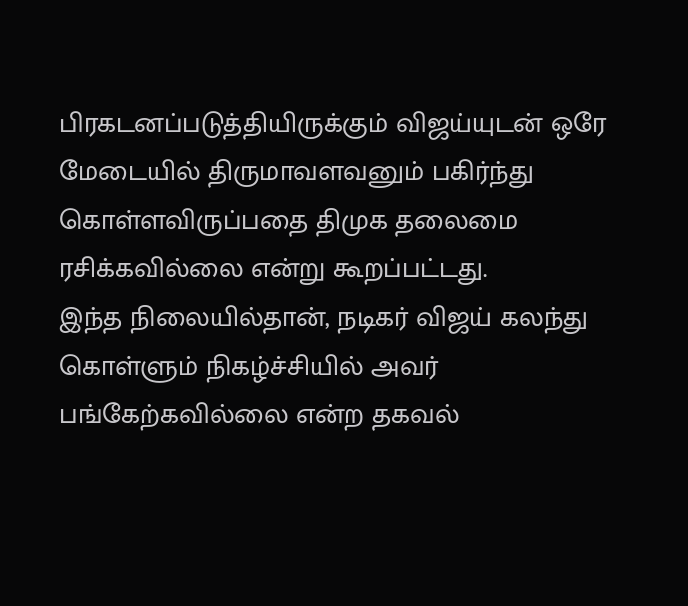பிரகடனப்படுத்தியிருக்கும் விஜய்யுடன் ஒரே மேடையில் திருமாவளவனும் பகிர்ந்து கொள்ளவிருப்பதை திமுக தலைமை ரசிக்கவில்லை என்று கூறப்பட்டது.
இந்த நிலையில்தான், நடிகர் விஜய் கலந்து கொள்ளும் நிகழ்ச்சியில் அவர் பங்கேற்கவில்லை என்ற தகவல்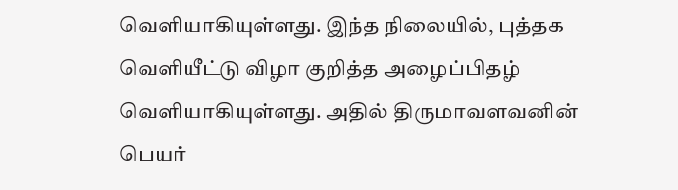வெளியாகியுள்ளது. இந்த நிலையில், புத்தக வெளியீட்டு விழா குறித்த அழைப்பிதழ் வெளியாகியுள்ளது. அதில் திருமாவளவனின் பெயர்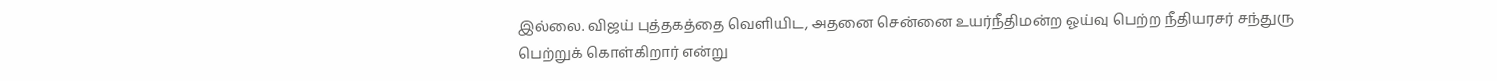இல்லை. விஜய் புத்தகத்தை வெளியிட, அதனை சென்னை உயர்நீதிமன்ற ஓய்வு பெற்ற நீதியரசர் சந்துரு பெற்றுக் கொள்கிறார் என்று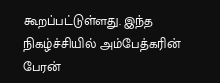கூறப்பட்டுள்ளது. இந்த நிகழ்ச்சியில் அம்பேத்கரின் பேரன்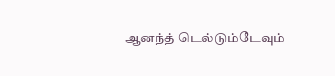ஆனந்த் டெல்டும்டேவும்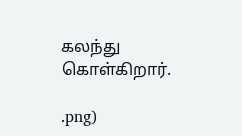கலந்து கொள்கிறார்.

.png)